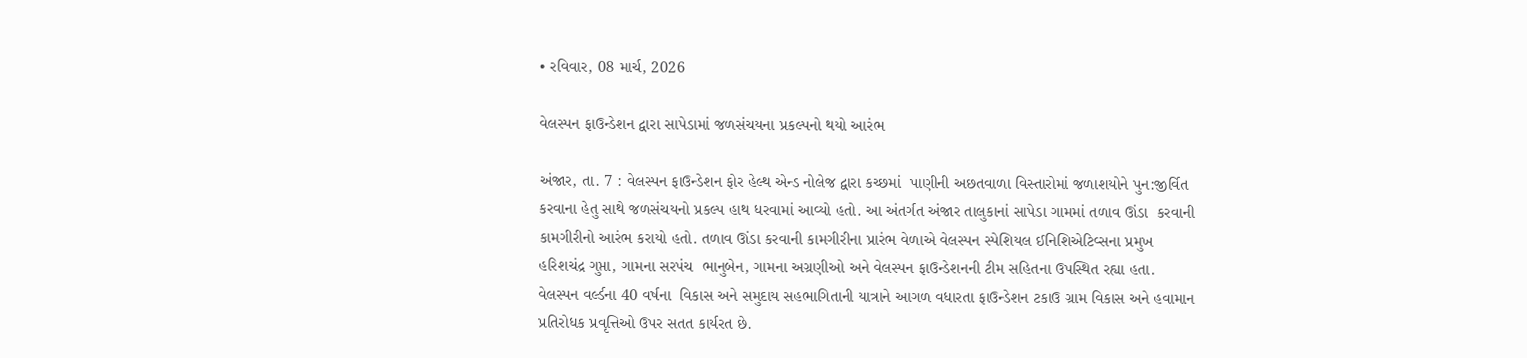• રવિવાર, 08 માર્ચ, 2026

વેલસ્પન ફાઉન્ડેશન દ્વારા સાપેડામાં જળસંચયના પ્રકલ્પનો થયો આરંભ

અંજાર, તા. 7 : વેલસ્પન ફાઉન્ડેશન ફોર હેલ્થ એન્ડ નોલેજ દ્વારા કચ્છમાં  પાણીની અછતવાળા વિસ્તારોમાં જળાશયોને પુન:જીર્વિત કરવાના હેતુ સાથે જળસંચયનો પ્રકલ્પ હાથ ધરવામાં આવ્યો હતો. આ અંતર્ગત અંજાર તાલુકાનાં સાપેડા ગામમાં તળાવ ઊંડા  કરવાની કામગીરીનો આરંભ કરાયો હતો. તળાવ ઊંડા કરવાની કામગીરીના પ્રારંભ વેળાએ વેલસ્પન સ્પેશિયલ ઈનિશિએટિવ્સના પ્રમુખ હરિશચંદ્ર ગુપ્તા, ગામના સરપંચ  ભાનુબેન, ગામના અગ્રણીઓ અને વેલસ્પન ફાઉન્ડેશનની ટીમ સહિતના ઉપસ્થિત રહ્યા હતા. વેલસ્પન વર્લ્ડના 40 વર્ષના  વિકાસ અને સમુદાય સહભાગિતાની યાત્રાને આગળ વધારતા ફાઉન્ડેશન ટકાઉ ગ્રામ વિકાસ અને હવામાન પ્રતિરોધક પ્રવૃત્તિઓ ઉપર સતત કાર્યરત છે.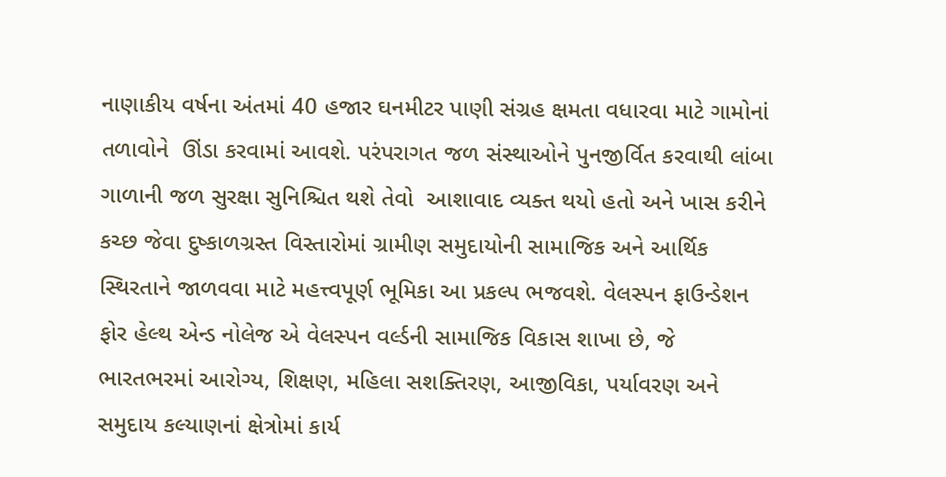નાણાકીય વર્ષના અંતમાં 40 હજાર ઘનમીટર પાણી સંગ્રહ ક્ષમતા વધારવા માટે ગામોનાં તળાવોને  ઊંડા કરવામાં આવશે. પરંપરાગત જળ સંસ્થાઓને પુનજીર્વિત કરવાથી લાંબા ગાળાની જળ સુરક્ષા સુનિશ્ચિત થશે તેવો  આશાવાદ વ્યક્ત થયો હતો અને ખાસ કરીને કચ્છ જેવા દુષ્કાળગ્રસ્ત વિસ્તારોમાં ગ્રામીણ સમુદાયોની સામાજિક અને આર્થિક સ્થિરતાને જાળવવા માટે મહત્ત્વપૂર્ણ ભૂમિકા આ પ્રકલ્પ ભજવશે. વેલસ્પન ફાઉન્ડેશન ફોર હેલ્થ એન્ડ નોલેજ એ વેલસ્પન વર્લ્ડની સામાજિક વિકાસ શાખા છે, જે ભારતભરમાં આરોગ્ય, શિક્ષણ, મહિલા સશક્તિરણ, આજીવિકા, પર્યાવરણ અને સમુદાય કલ્યાણનાં ક્ષેત્રોમાં કાર્ય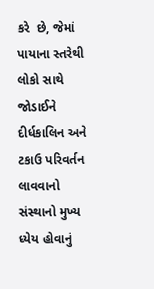કરે  છે, જેમાં પાયાના સ્તરેથી લોકો સાથે જોડાઈને દીર્ધકાલિન અને ટકાઉ પરિવર્તન લાવવાનો સંસ્થાનો મુખ્ય ધ્યેય હોવાનું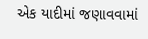એક યાદીમાં જણાવવામાં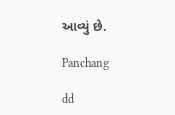આવ્યું છે.

Panchang

dd